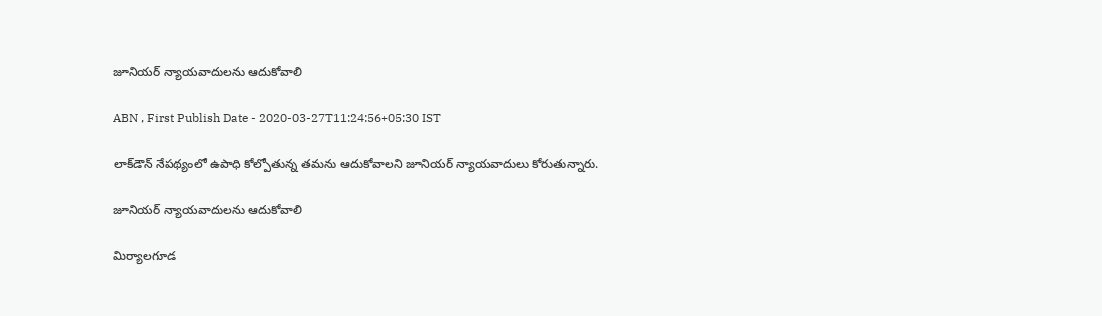జూనియర్‌ న్యాయవాదులను ఆదుకోవాలి

ABN , First Publish Date - 2020-03-27T11:24:56+05:30 IST

లాక్‌డౌన్‌ నేపథ్యంలో ఉపాధి కోల్పోతున్న తమను ఆదుకోవాలని జూనియర్‌ న్యాయవాదులు కోరుతున్నారు.

జూనియర్‌ న్యాయవాదులను ఆదుకోవాలి

మిర్యాలగూడ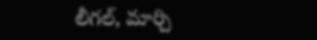లీగల్‌, మార్చి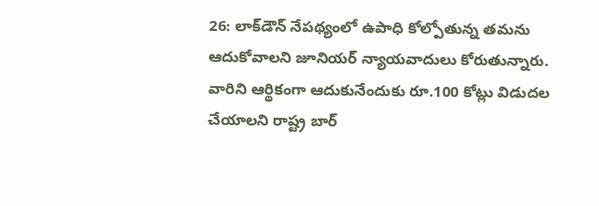26: లాక్‌డౌన్‌ నేపథ్యంలో ఉపాధి కోల్పోతున్న తమను ఆదుకోవాలని జూనియర్‌ న్యాయవాదులు కోరుతున్నారు. వారిని ఆర్థికంగా ఆదుకునేందుకు రూ.100 కోట్లు విడుదల చేయాలని రాష్ట్ర బార్‌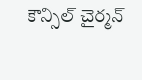కౌన్సిల్‌ చైర్మన్‌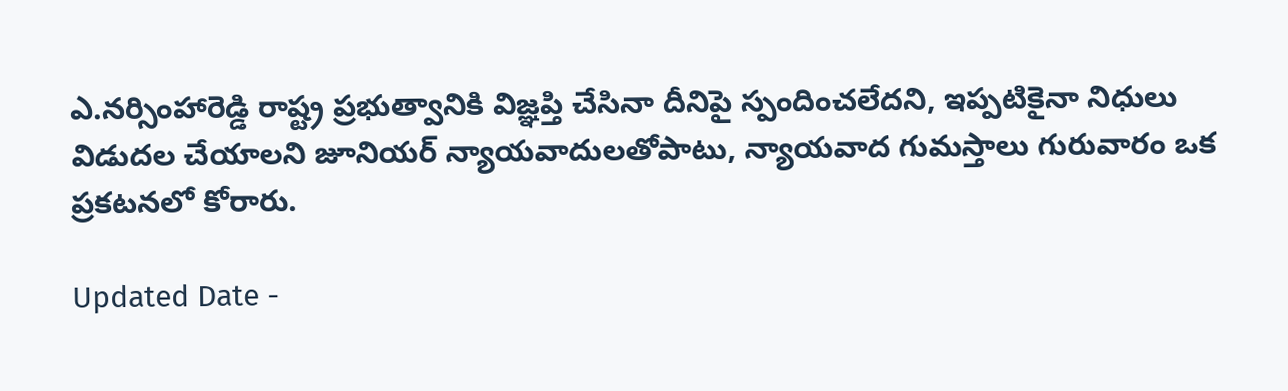ఎ.నర్సింహారెడ్డి రాష్ట్ర ప్రభుత్వానికి విజ్ఞప్తి చేసినా దీనిపై స్పందించలేదని, ఇప్పటికైనా నిధులు విడుదల చేయాలని జూనియర్‌ న్యాయవాదులతోపాటు, న్యాయవాద గుమస్తాలు గురువారం ఒక ప్రకటనలో కోరారు.

Updated Date -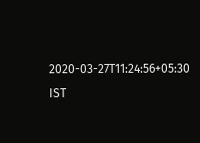2020-03-27T11:24:56+05:30 IST